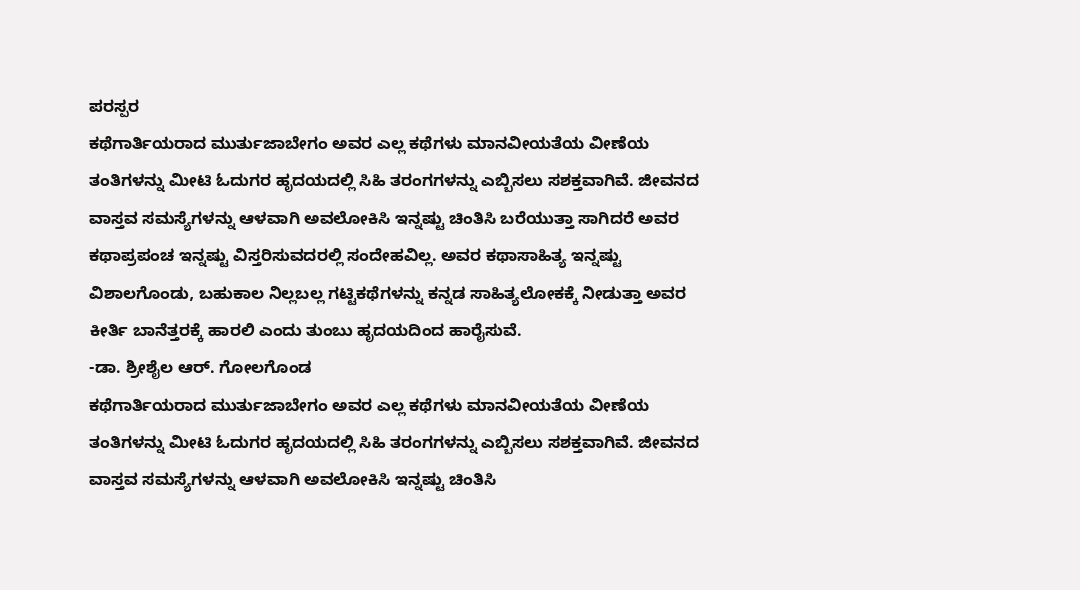ಪರಸ್ಪರ
ಕಥೆಗಾರ್ತಿಯರಾದ ಮುರ್ತುಜಾಬೇಗಂ ಅವರ ಎಲ್ಲ ಕಥೆಗಳು ಮಾನವೀಯತೆಯ ವೀಣೆಯ ತಂತಿಗಳನ್ನು ಮೀಟಿ ಓದುಗರ ಹೃದಯದಲ್ಲಿ ಸಿಹಿ ತರಂಗಗಳನ್ನು ಎಬ್ಬಿಸಲು ಸಶಕ್ತವಾಗಿವೆ. ಜೀವನದ ವಾಸ್ತವ ಸಮಸ್ಯೆಗಳನ್ನು ಆಳವಾಗಿ ಅವಲೋಕಿಸಿ ಇನ್ನಷ್ಟು ಚಿಂತಿಸಿ ಬರೆಯುತ್ತಾ ಸಾಗಿದರೆ ಅವರ ಕಥಾಪ್ರಪಂಚ ಇನ್ನಷ್ಟು ವಿಸ್ತರಿಸುವದರಲ್ಲಿ ಸಂದೇಹವಿಲ್ಲ. ಅವರ ಕಥಾಸಾಹಿತ್ಯ ಇನ್ನಷ್ಟು ವಿಶಾಲಗೊಂಡು, ಬಹುಕಾಲ ನಿಲ್ಲಬಲ್ಲ ಗಟ್ಟಿಕಥೆಗಳನ್ನು ಕನ್ನಡ ಸಾಹಿತ್ಯಲೋಕಕ್ಕೆ ನೀಡುತ್ತಾ ಅವರ ಕೀರ್ತಿ ಬಾನೆತ್ತರಕ್ಕೆ ಹಾರಲಿ ಎಂದು ತುಂಬು ಹೃದಯದಿಂದ ಹಾರೈಸುವೆ.
-ಡಾ. ಶ್ರೀಶೈಲ ಆರ್. ಗೋಲಗೊಂಡ
ಕಥೆಗಾರ್ತಿಯರಾದ ಮುರ್ತುಜಾಬೇಗಂ ಅವರ ಎಲ್ಲ ಕಥೆಗಳು ಮಾನವೀಯತೆಯ ವೀಣೆಯ ತಂತಿಗಳನ್ನು ಮೀಟಿ ಓದುಗರ ಹೃದಯದಲ್ಲಿ ಸಿಹಿ ತರಂಗಗಳನ್ನು ಎಬ್ಬಿಸಲು ಸಶಕ್ತವಾಗಿವೆ. ಜೀವನದ ವಾಸ್ತವ ಸಮಸ್ಯೆಗಳನ್ನು ಆಳವಾಗಿ ಅವಲೋಕಿಸಿ ಇನ್ನಷ್ಟು ಚಿಂತಿಸಿ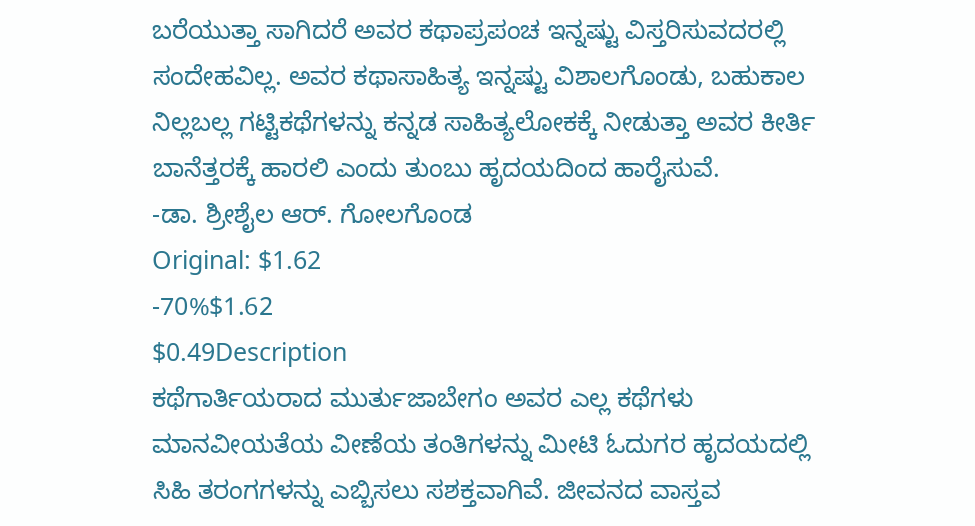ಬರೆಯುತ್ತಾ ಸಾಗಿದರೆ ಅವರ ಕಥಾಪ್ರಪಂಚ ಇನ್ನಷ್ಟು ವಿಸ್ತರಿಸುವದರಲ್ಲಿ ಸಂದೇಹವಿಲ್ಲ. ಅವರ ಕಥಾಸಾಹಿತ್ಯ ಇನ್ನಷ್ಟು ವಿಶಾಲಗೊಂಡು, ಬಹುಕಾಲ ನಿಲ್ಲಬಲ್ಲ ಗಟ್ಟಿಕಥೆಗಳನ್ನು ಕನ್ನಡ ಸಾಹಿತ್ಯಲೋಕಕ್ಕೆ ನೀಡುತ್ತಾ ಅವರ ಕೀರ್ತಿ ಬಾನೆತ್ತರಕ್ಕೆ ಹಾರಲಿ ಎಂದು ತುಂಬು ಹೃದಯದಿಂದ ಹಾರೈಸುವೆ.
-ಡಾ. ಶ್ರೀಶೈಲ ಆರ್. ಗೋಲಗೊಂಡ
Original: $1.62
-70%$1.62
$0.49Description
ಕಥೆಗಾರ್ತಿಯರಾದ ಮುರ್ತುಜಾಬೇಗಂ ಅವರ ಎಲ್ಲ ಕಥೆಗಳು ಮಾನವೀಯತೆಯ ವೀಣೆಯ ತಂತಿಗಳನ್ನು ಮೀಟಿ ಓದುಗರ ಹೃದಯದಲ್ಲಿ ಸಿಹಿ ತರಂಗಗಳನ್ನು ಎಬ್ಬಿಸಲು ಸಶಕ್ತವಾಗಿವೆ. ಜೀವನದ ವಾಸ್ತವ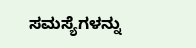ಸಮಸ್ಯೆಗಳನ್ನು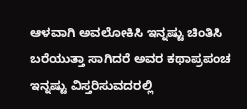ಆಳವಾಗಿ ಅವಲೋಕಿಸಿ ಇನ್ನಷ್ಟು ಚಿಂತಿಸಿ ಬರೆಯುತ್ತಾ ಸಾಗಿದರೆ ಅವರ ಕಥಾಪ್ರಪಂಚ ಇನ್ನಷ್ಟು ವಿಸ್ತರಿಸುವದರಲ್ಲಿ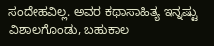ಸಂದೇಹವಿಲ್ಲ. ಅವರ ಕಥಾಸಾಹಿತ್ಯ ಇನ್ನಷ್ಟು ವಿಶಾಲಗೊಂಡು, ಬಹುಕಾಲ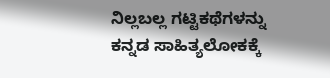ನಿಲ್ಲಬಲ್ಲ ಗಟ್ಟಿಕಥೆಗಳನ್ನು ಕನ್ನಡ ಸಾಹಿತ್ಯಲೋಕಕ್ಕೆ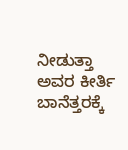ನೀಡುತ್ತಾ ಅವರ ಕೀರ್ತಿ ಬಾನೆತ್ತರಕ್ಕೆ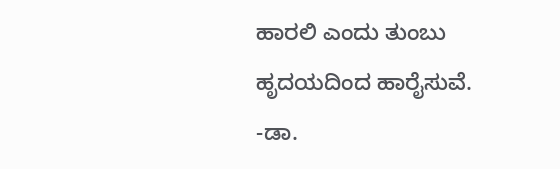ಹಾರಲಿ ಎಂದು ತುಂಬು ಹೃದಯದಿಂದ ಹಾರೈಸುವೆ.
-ಡಾ.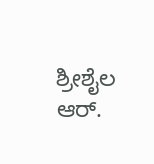ಶ್ರೀಶೈಲ ಆರ್.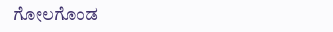ಗೋಲಗೊಂಡ